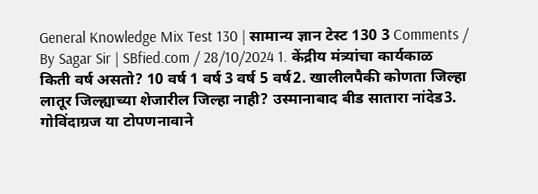General Knowledge Mix Test 130 | सामान्य ज्ञान टेस्ट 130 3 Comments / By Sagar Sir | SBfied.com / 28/10/2024 1. केंद्रीय मंत्र्यांचा कार्यकाळ किती वर्ष असतो? 10 वर्ष 1 वर्ष 3 वर्ष 5 वर्ष2. खालीलपैकी कोणता जिल्हा लातूर जिल्ह्याच्या शेजारील जिल्हा नाही? उस्मानाबाद बीड सातारा नांदेड3. गोविंदाग्रज या टोपणनावाने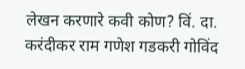लेखन करणारे कवी कोण? विं. दा. करंदीकर राम गणेश गडकरी गोविंद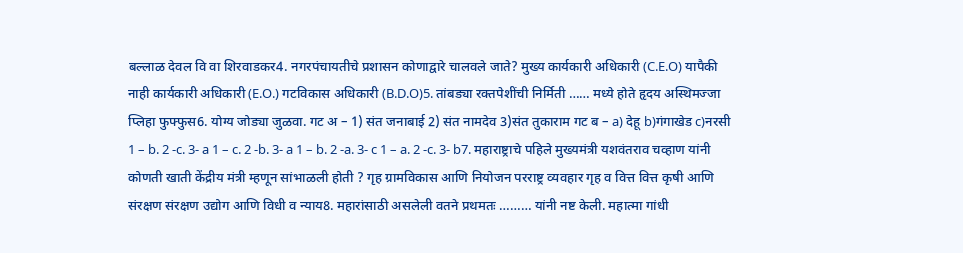बल्लाळ देवल वि वा शिरवाडकर4. नगरपंचायतीचे प्रशासन कोणाद्वारे चालवले जाते? मुख्य कार्यकारी अधिकारी (C.E.O) यापैकी नाही कार्यकारी अधिकारी (E.O.) गटविकास अधिकारी (B.D.O)5. तांबड्या रक्तपेशींची निर्मिती …… मध्ये होते हृदय अस्थिमज्जा प्लिहा फुफ्फुस6. योग्य जोड्या जुळवा. गट अ – 1) संत जनाबाई 2) संत नामदेव 3)संत तुकाराम गट ब – a) देहू b)गंगाखेड c)नरसी 1 – b. 2 -c. 3- a 1 – c. 2 -b. 3- a 1 – b. 2 -a. 3- c 1 – a. 2 -c. 3- b7. महाराष्ट्राचे पहिले मुख्यमंत्री यशवंतराव चव्हाण यांनी कोणती खाती केंद्रीय मंत्री म्हणून सांभाळली होती ? गृह ग्रामविकास आणि नियोजन परराष्ट्र व्यवहार गृह व वित्त वित्त कृषी आणि संरक्षण संरक्षण उद्योग आणि विधी व न्याय8. महारांसाठी असलेली वतने प्रथमतः ……… यांनी नष्ट केली. महात्मा गांधी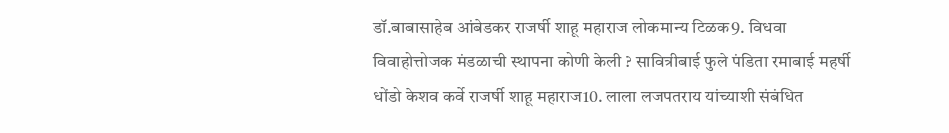डॉ.बाबासाहेब आंबेडकर राजर्षी शाहू महाराज लोकमान्य टिळक9. विधवा विवाहोत्तोजक मंडळाची स्थापना कोणी केली ? सावित्रीबाई फुले पंडिता रमाबाई महर्षी धोंडो केशव कर्वे राजर्षी शाहू महाराज10. लाला लजपतराय यांच्याशी संबंधित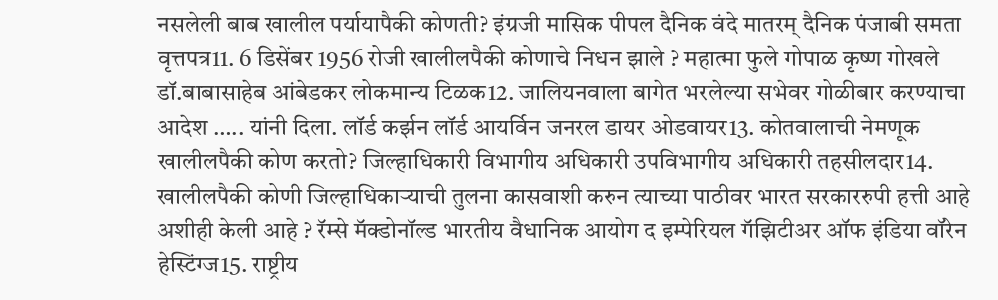नसलेली बाब खालील पर्यायापैकी कोणती? इंग्रजी मासिक पीपल दैनिक वंदे मातरम् दैनिक पंजाबी समता वृत्तपत्र11. 6 डिसेंबर 1956 रोजी खालीलपैकी कोणाचे निधन झाले ? महात्मा फुले गोपाळ कृष्ण गोखले डॉ.बाबासाहेब आंबेडकर लोकमान्य टिळक12. जालियनवाला बागेत भरलेल्या सभेवर गोळीबार करण्याचा आदेश ….. यांनी दिला. लॉर्ड कर्झन लॉर्ड आयर्विन जनरल डायर ओडवायर13. कोतवालाची नेमणूक खालीलपैकी कोण करतो? जिल्हाधिकारी विभागीय अधिकारी उपविभागीय अधिकारी तहसीलदार14. खालीलपैकी कोणी जिल्हाधिकाऱ्याची तुलना कासवाशी करुन त्याच्या पाठीवर भारत सरकाररुपी हत्ती आहे अशीही केली आहे ? रॅम्से मॅक्डोनॉल्ड भारतीय वैधानिक आयोग द इम्पेरियल गॅझिटीअर ऑफ इंडिया वॉरेन हेस्टिंग्ज15. राष्ट्रीय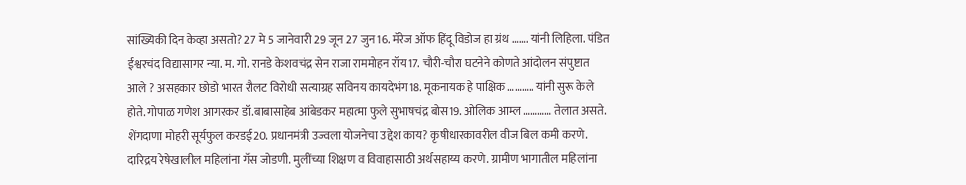सांख्यिकी दिन केव्हा असतो? 27 मे 5 जानेवारी 29 जून 27 जुन16. मॅरेज ऑफ हिंदू विडोज हा ग्रंथ ……. यांनी लिहिला. पंडित ईश्वरचंद विद्यासागर न्या. म. गो. रानडे केशवचंद्र सेन राजा राममोहन रॉय17. चौरी-चौरा घटनेने कोणते आंदोलन संपुष्टात आले ? असहकार छोडो भारत रौलट विरोधी सत्याग्रह सविनय कायदेभंग18. मूकनायक हे पाक्षिक ……….. यांनी सुरू केले होते. गोपाळ गणेश आगरकर डॉ.बाबासाहेब आंबेडकर महात्मा फुले सुभाषचंद्र बोस19. ओलिक आम्ल ………… तेलात असते. शेंगदाणा मोहरी सूर्यफुल करडई20. प्रधानमंत्री उज्वला योजनेचा उद्देश काय? कृषीधारकावरील वीज बिल कमी करणे. दारिद्रय रेषेखालील महिलांना गॅस जोडणी. मुलींच्या शिक्षण व विवाहासाठी अर्थसहाय्य करणे. ग्रामीण भागातील महिलांना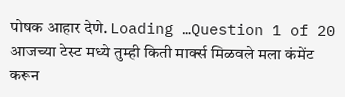पोषक आहार देणे. Loading …Question 1 of 20 आजच्या टेस्ट मध्ये तुम्ही किती मार्क्स मिळवले मला कंमेंट करून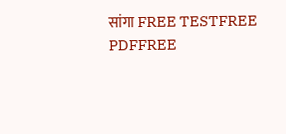सांगा FREE TESTFREE PDFFREE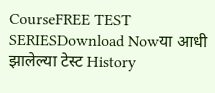CourseFREE TEST SERIESDownload Nowया आधी झालेल्या टेस्ट History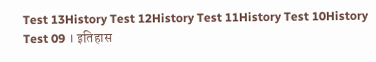Test 13History Test 12History Test 11History Test 10History Test 09 । इतिहास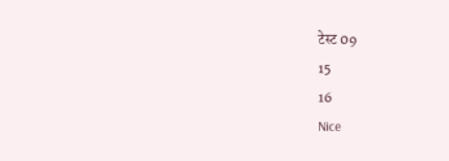टेस्ट 09
15
16
Nice